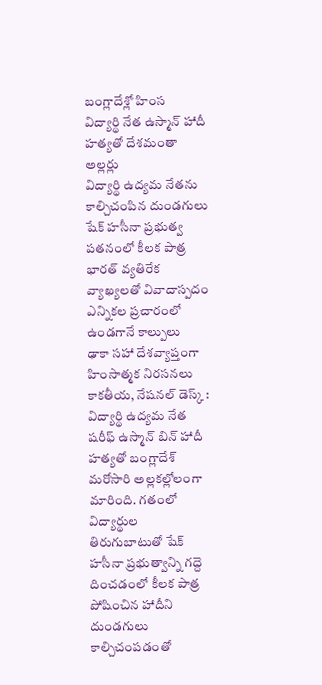బంగ్లాదేశ్లో హింస
విద్యార్థి నేత ఉస్మాన్ హాదీ హత్యతో దేశమంతా అల్లర్లు
విద్యార్థి ఉద్యమ నేతను కాల్చిచంపిన దుండగులు
షేక్ హసీనా ప్రభుత్వ పతనంలో కీలక పాత్ర
భారత్ వ్యతిరేక వ్యాఖ్యలతో వివాదాస్పదం
ఎన్నికల ప్రచారంలో ఉండగానే కాల్పులు
ఢాకా సహా దేశవ్యాప్తంగా హింసాత్మక నిరసనలు
కాకతీయ, నేషనల్ డెస్క్ : విద్యార్థి ఉద్యమ నేత షరీఫ్ ఉస్మాన్ బిన్ హాదీ హత్యతో బంగ్లాదేశ్ మరోసారి అల్లకల్లోలంగా మారింది. గతంలో విద్యార్థుల తిరుగుబాటుతో షేక్ హసీనా ప్రభుత్వాన్ని గద్దె దించడంలో కీలక పాత్ర పోషించిన హాదీని దుండగులు కాల్చిచంపడంతో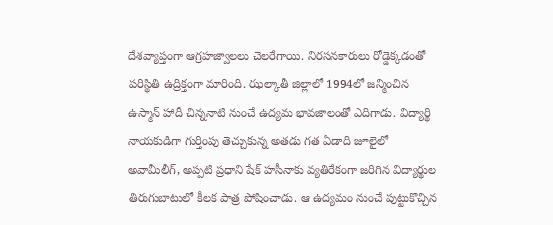దేశవ్యాప్తంగా ఆగ్రహజ్వాలలు చెలరేగాయి. నిరసనకారులు రోడ్డెక్కడంతో పరిస్థితి ఉద్రిక్తంగా మారింది. ఝల్కాతీ జిల్లాలో 1994లో జన్మించిన ఉస్మాన్ హాదీ చిన్ననాటి నుంచే ఉద్యమ భావజాలంతో ఎదిగాడు. విద్యార్థి నాయకుడిగా గుర్తింపు తెచ్చుకున్న అతడు గత ఏడాది జూలైలో అవామీలీగ్, అప్పటి ప్రధాని షేక్ హసీనాకు వ్యతిరేకంగా జరిగిన విద్యార్థుల తిరుగుబాటులో కీలక పాత్ర పోషించాడు. ఆ ఉద్యమం నుంచే పుట్టుకొచ్చిన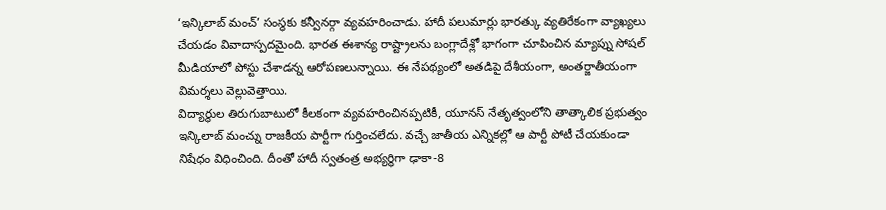‘ఇన్కిలాబ్ మంచ్’ సంస్థకు కన్వీనర్గా వ్యవహరించాడు. హాదీ పలుమార్లు భారత్కు వ్యతిరేకంగా వ్యాఖ్యలు చేయడం వివాదాస్పదమైంది. భారత ఈశాన్య రాష్ట్రాలను బంగ్లాదేశ్లో భాగంగా చూపించిన మ్యాప్ను సోషల్ మీడియాలో పోస్టు చేశాడన్న ఆరోపణలున్నాయి. ఈ నేపథ్యంలో అతడిపై దేశీయంగా, అంతర్జాతీయంగా విమర్శలు వెల్లువెత్తాయి.
విద్యార్థుల తిరుగుబాటులో కీలకంగా వ్యవహరించినప్పటికీ, యూనస్ నేతృత్వంలోని తాత్కాలిక ప్రభుత్వం ఇన్కిలాబ్ మంచ్ను రాజకీయ పార్టీగా గుర్తించలేదు. వచ్చే జాతీయ ఎన్నికల్లో ఆ పార్టీ పోటీ చేయకుండా నిషేధం విధించింది. దీంతో హాదీ స్వతంత్ర అభ్యర్థిగా ఢాకా-8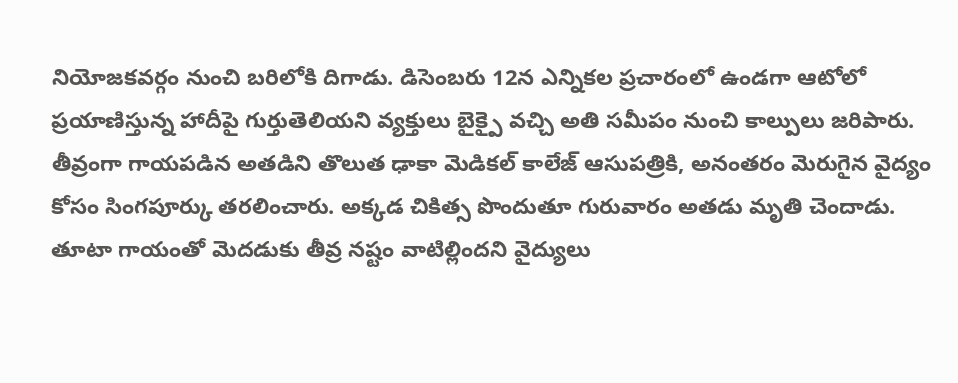నియోజకవర్గం నుంచి బరిలోకి దిగాడు. డిసెంబరు 12న ఎన్నికల ప్రచారంలో ఉండగా ఆటోలో ప్రయాణిస్తున్న హాదీపై గుర్తుతెలియని వ్యక్తులు బైక్పై వచ్చి అతి సమీపం నుంచి కాల్పులు జరిపారు. తీవ్రంగా గాయపడిన అతడిని తొలుత ఢాకా మెడికల్ కాలేజ్ ఆసుపత్రికి, అనంతరం మెరుగైన వైద్యం కోసం సింగపూర్కు తరలించారు. అక్కడ చికిత్స పొందుతూ గురువారం అతడు మృతి చెందాడు. తూటా గాయంతో మెదడుకు తీవ్ర నష్టం వాటిల్లిందని వైద్యులు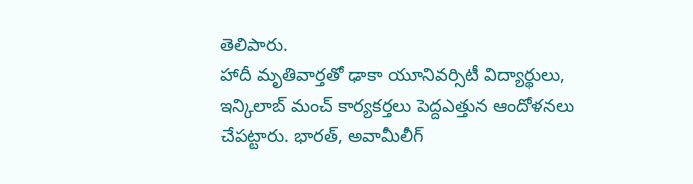తెలిపారు.
హాదీ మృతివార్తతో ఢాకా యూనివర్సిటీ విద్యార్థులు, ఇన్కిలాబ్ మంచ్ కార్యకర్తలు పెద్దఎత్తున ఆందోళనలు చేపట్టారు. భారత్, అవామీలీగ్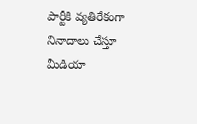పార్టీకి వ్యతిరేకంగా నినాదాలు చేస్తూ మీడియా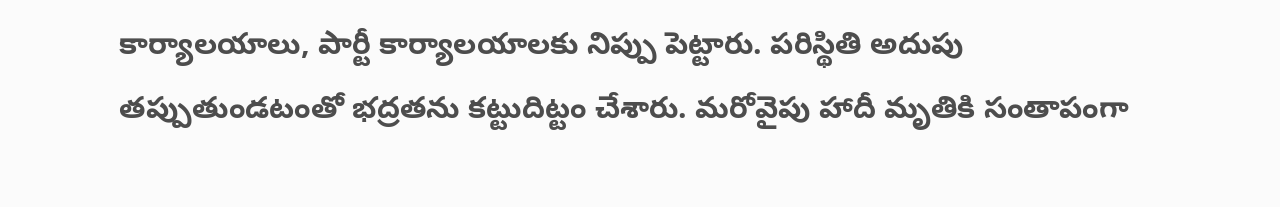కార్యాలయాలు, పార్టీ కార్యాలయాలకు నిప్పు పెట్టారు. పరిస్థితి అదుపు తప్పుతుండటంతో భద్రతను కట్టుదిట్టం చేశారు. మరోవైపు హాదీ మృతికి సంతాపంగా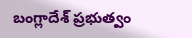బంగ్లాదేశ్ ప్రభుత్వం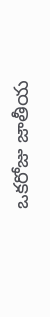ఒకరోజు జాతీయ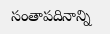సంతాపదినాన్ని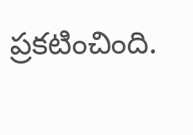ప్రకటించింది.